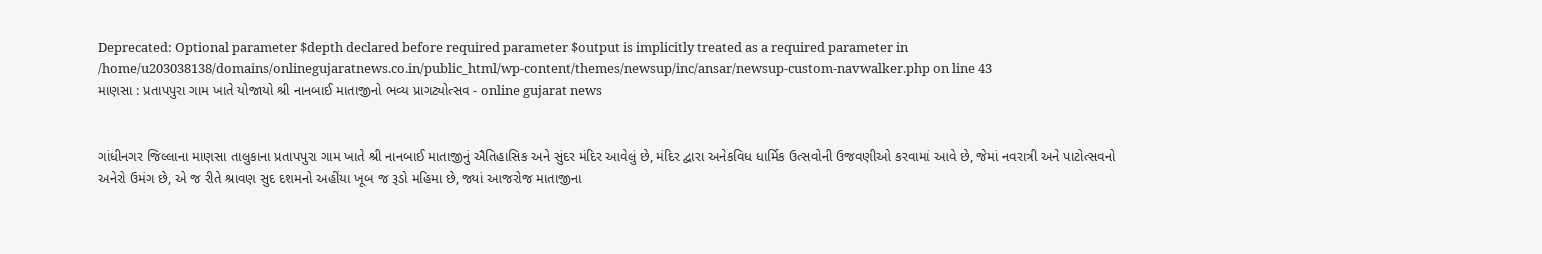Deprecated: Optional parameter $depth declared before required parameter $output is implicitly treated as a required parameter in /home/u203038138/domains/onlinegujaratnews.co.in/public_html/wp-content/themes/newsup/inc/ansar/newsup-custom-navwalker.php on line 43
માણસા : પ્રતાપપુરા ગામ ખાતે યોજાયો શ્રી નાનબાઈ માતાજીનો ભવ્ય પ્રાગટ્યોત્સવ - online gujarat news


ગાંધીનગર જિલ્લાના માણસા તાલુકાના પ્રતાપપુરા ગામ ખાતે શ્રી નાનબાઈ માતાજીનું ઐતિહાસિક અને સુંદર મંદિર આવેલું છે, મંદિર દ્વારા અનેકવિધ ધાર્મિક ઉત્સવોની ઉજવણીઓ કરવામાં આવે છે, જેમાં નવરાત્રી અને પાટોત્સવનો અનેરો ઉમંગ છે, એ જ રીતે શ્રાવણ સુદ દશમનો અહીંયા ખૂબ જ રૂડો મહિમા છે, જ્યાં આજરોજ માતાજીના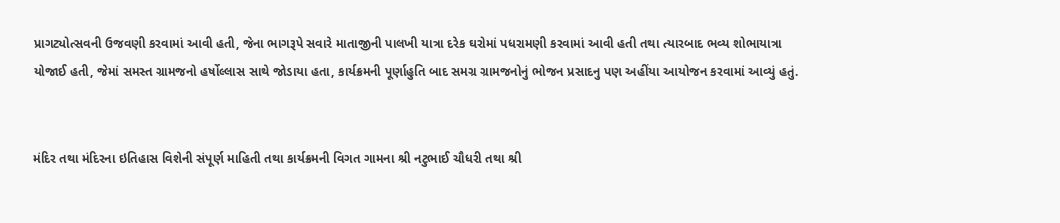પ્રાગટ્યોત્સવની ઉજવણી કરવામાં આવી હતી, જેના ભાગરૂપે સવારે માતાજીની પાલખી યાત્રા દરેક ઘરોમાં પધરામણી કરવામાં આવી હતી તથા ત્યારબાદ ભવ્ય શોભાયાત્રા યોજાઈ હતી, જેમાં સમસ્ત ગ્રામજનો હર્ષોલ્લાસ સાથે જોડાયા હતા, કાર્યક્રમની પૂર્ણાહુતિ બાદ સમગ્ર ગ્રામજનોનું ભોજન પ્રસાદનુ પણ અહીંયા આયોજન કરવામાં આવ્યું હતું.


મંદિર તથા મંદિરના ઇતિહાસ વિશેની સંપૂર્ણ માહિતી તથા કાર્યક્રમની વિગત ગામના શ્રી નટુભાઈ ચૌધરી તથા શ્રી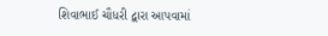શિવાભાઈ ચૌધરી દ્વારા આપવામાં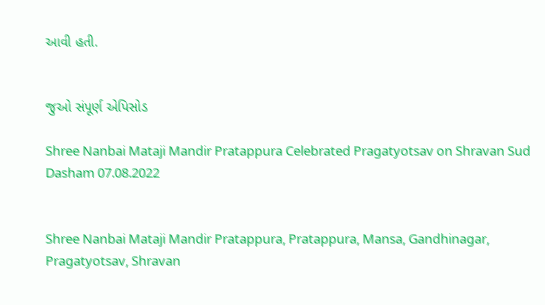આવી હતી.


જુઓ સંપૂર્ણ એપિસોડ

Shree Nanbai Mataji Mandir Pratappura Celebrated Pragatyotsav on Shravan Sud Dasham 07.08.2022


Shree Nanbai Mataji Mandir Pratappura, Pratappura, Mansa, Gandhinagar, Pragatyotsav, Shravan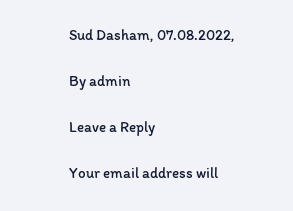Sud Dasham, 07.08.2022,

By admin

Leave a Reply

Your email address will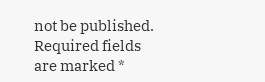not be published. Required fields are marked *